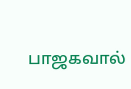பாஜகவால்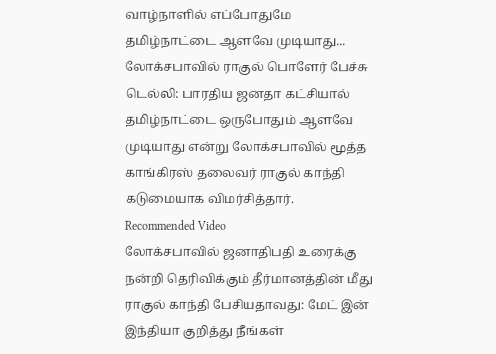வாழ்நாளில் எப்போதுமே தமிழ்நாட்டை ஆளவே முடியாது... லோக்சபாவில் ராகுல் பொளேர் பேச்சு
டெல்லி: பாரதிய ஜனதா கட்சியால் தமிழ்நாட்டை ஒருபோதும் ஆளவே முடியாது என்று லோக்சபாவில் மூத்த காங்கிரஸ் தலைவர் ராகுல் காந்தி கடுமையாக விமர்சித்தார்.
Recommended Video
லோக்சபாவில் ஜனாதிபதி உரைக்கு நன்றி தெரிவிக்கும் தீர்மானத்தின் மீது ராகுல் காந்தி பேசியதாவது: மேட் இன் இந்தியா குறித்து நீங்கள்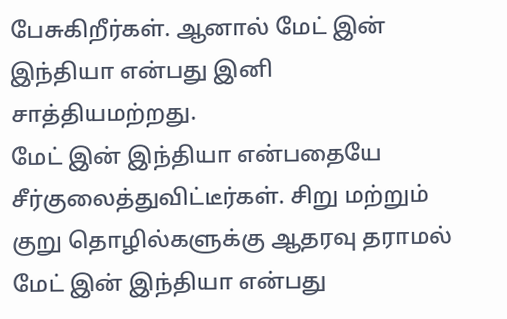பேசுகிறீர்கள். ஆனால் மேட் இன் இந்தியா என்பது இனி சாத்தியமற்றது.
மேட் இன் இந்தியா என்பதையே சீர்குலைத்துவிட்டீர்கள். சிறு மற்றும் குறு தொழில்களுக்கு ஆதரவு தராமல் மேட் இன் இந்தியா என்பது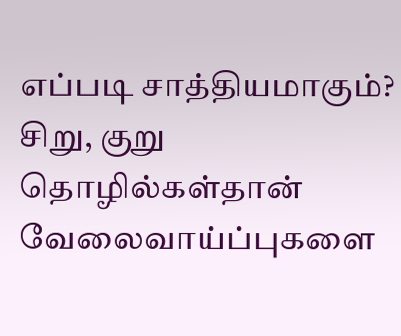எப்படி சாத்தியமாகும்? சிறு, குறு தொழில்கள்தான் வேலைவாய்ப்புகளை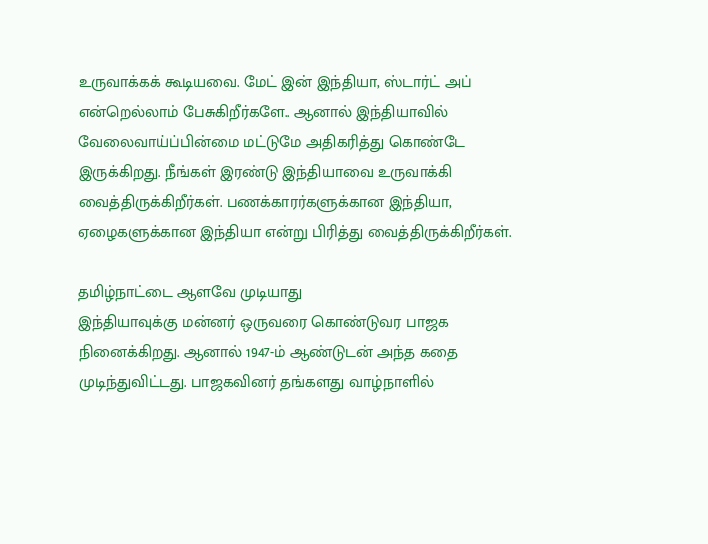உருவாக்கக் கூடியவை. மேட் இன் இந்தியா, ஸ்டார்ட் அப் என்றெல்லாம் பேசுகிறீர்களே.. ஆனால் இந்தியாவில் வேலைவாய்ப்பின்மை மட்டுமே அதிகரித்து கொண்டே இருக்கிறது. நீங்கள் இரண்டு இந்தியாவை உருவாக்கி வைத்திருக்கிறீர்கள். பணக்காரர்களுக்கான இந்தியா, ஏழைகளுக்கான இந்தியா என்று பிரித்து வைத்திருக்கிறீர்கள்.

தமிழ்நாட்டை ஆளவே முடியாது
இந்தியாவுக்கு மன்னர் ஒருவரை கொண்டுவர பாஜக நினைக்கிறது. ஆனால் 1947-ம் ஆண்டுடன் அந்த கதை முடிந்துவிட்டது. பாஜகவினர் தங்களது வாழ்நாளில்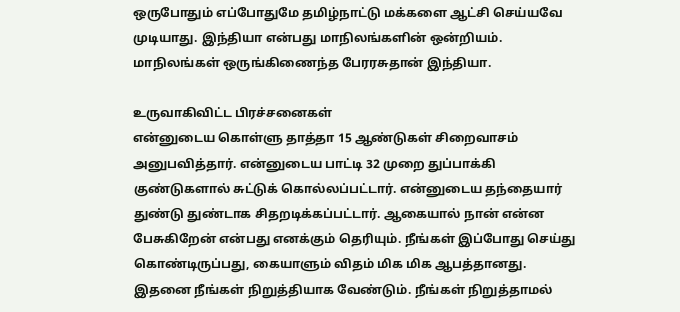ஒருபோதும் எப்போதுமே தமிழ்நாட்டு மக்களை ஆட்சி செய்யவே முடியாது. இந்தியா என்பது மாநிலங்களின் ஒன்றியம். மாநிலங்கள் ஒருங்கிணைந்த பேரரசுதான் இந்தியா.

உருவாகிவிட்ட பிரச்சனைகள்
என்னுடைய கொள்ளு தாத்தா 15 ஆண்டுகள் சிறைவாசம் அனுபவித்தார். என்னுடைய பாட்டி 32 முறை துப்பாக்கி குண்டுகளால் சுட்டுக் கொல்லப்பட்டார். என்னுடைய தந்தையார் துண்டு துண்டாக சிதறடிக்கப்பட்டார். ஆகையால் நான் என்ன பேசுகிறேன் என்பது எனக்கும் தெரியும். நீங்கள் இப்போது செய்து கொண்டிருப்பது, கையாளும் விதம் மிக மிக ஆபத்தானது. இதனை நீங்கள் நிறுத்தியாக வேண்டும். நீங்கள் நிறுத்தாமல்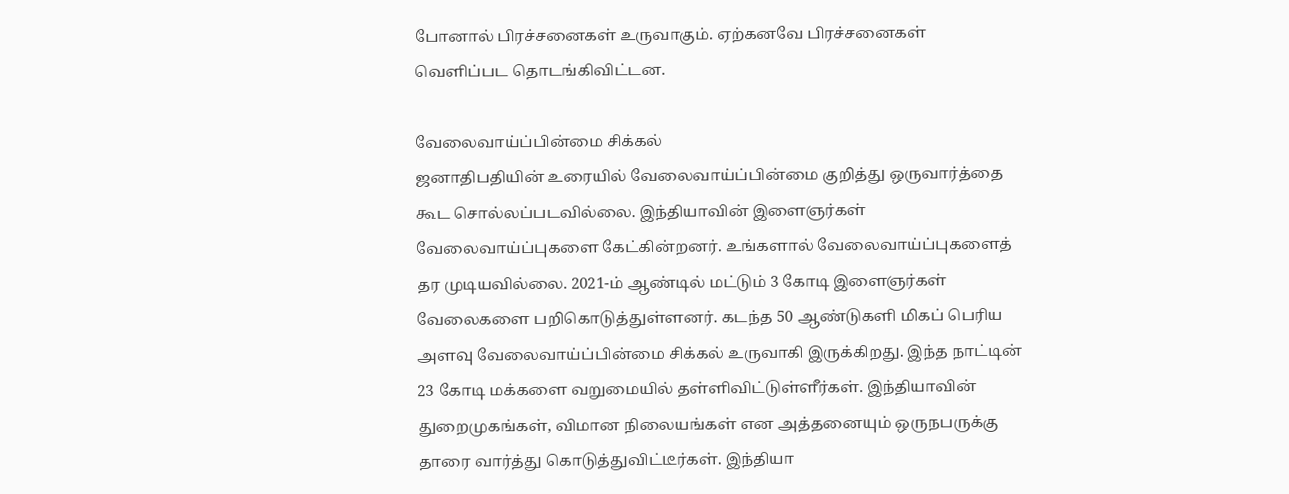போனால் பிரச்சனைகள் உருவாகும். ஏற்கனவே பிரச்சனைகள் வெளிப்பட தொடங்கிவிட்டன.

வேலைவாய்ப்பின்மை சிக்கல்
ஜனாதிபதியின் உரையில் வேலைவாய்ப்பின்மை குறித்து ஒருவார்த்தை கூட சொல்லப்படவில்லை. இந்தியாவின் இளைஞர்கள் வேலைவாய்ப்புகளை கேட்கின்றனர். உங்களால் வேலைவாய்ப்புகளைத் தர முடியவில்லை. 2021-ம் ஆண்டில் மட்டும் 3 கோடி இளைஞர்கள் வேலைகளை பறிகொடுத்துள்ளனர். கடந்த 50 ஆண்டுகளி மிகப் பெரிய அளவு வேலைவாய்ப்பின்மை சிக்கல் உருவாகி இருக்கிறது. இந்த நாட்டின் 23 கோடி மக்களை வறுமையில் தள்ளிவிட்டுள்ளீர்கள். இந்தியாவின் துறைமுகங்கள், விமான நிலையங்கள் என அத்தனையும் ஒருநபருக்கு தாரை வார்த்து கொடுத்துவிட்டீர்கள். இந்தியா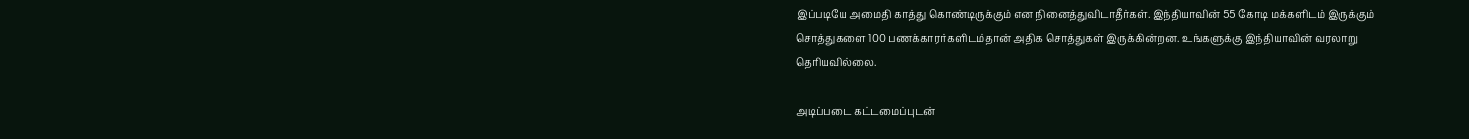இப்படியே அமைதி காத்து கொண்டிருக்கும் என நினைத்துவிடாதீர்கள். இந்தியாவின் 55 கோடி மக்களிடம் இருக்கும் சொத்துகளை 100 பணக்காரர்களிடம்தான் அதிக சொத்துகள் இருக்கின்றன. உங்களுக்கு இந்தியாவின் வரலாறு தெரியவில்லை.

அடிப்படை கட்டமைப்புடன்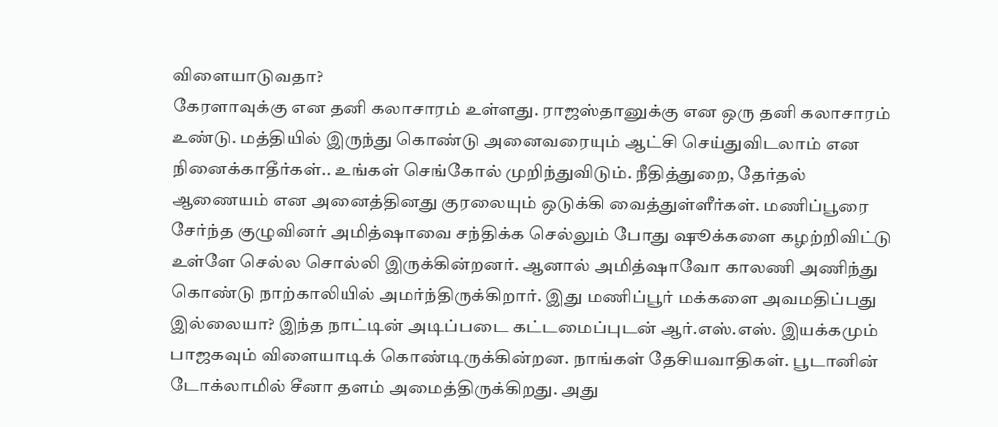விளையாடுவதா?
கேரளாவுக்கு என தனி கலாசாரம் உள்ளது. ராஜஸ்தானுக்கு என ஒரு தனி கலாசாரம் உண்டு. மத்தியில் இருந்து கொண்டு அனைவரையும் ஆட்சி செய்துவிடலாம் என நினைக்காதீர்கள்.. உங்கள் செங்கோல் முறிந்துவிடும். நீதித்துறை, தேர்தல் ஆணையம் என அனைத்தினது குரலையும் ஒடுக்கி வைத்துள்ளீர்கள். மணிப்பூரை சேர்ந்த குழுவினர் அமித்ஷாவை சந்திக்க செல்லும் போது ஷூக்களை கழற்றிவிட்டு உள்ளே செல்ல சொல்லி இருக்கின்றனர். ஆனால் அமித்ஷாவோ காலணி அணிந்து கொண்டு நாற்காலியில் அமர்ந்திருக்கிறார். இது மணிப்பூர் மக்களை அவமதிப்பது இல்லையா? இந்த நாட்டின் அடிப்படை கட்டமைப்புடன் ஆர்.எஸ்.எஸ். இயக்கமும் பாஜகவும் விளையாடிக் கொண்டிருக்கின்றன. நாங்கள் தேசியவாதிகள். பூடானின் டோக்லாமில் சீனா தளம் அமைத்திருக்கிறது. அது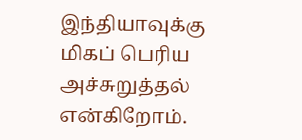இந்தியாவுக்கு மிகப் பெரிய அச்சுறுத்தல் என்கிறோம்.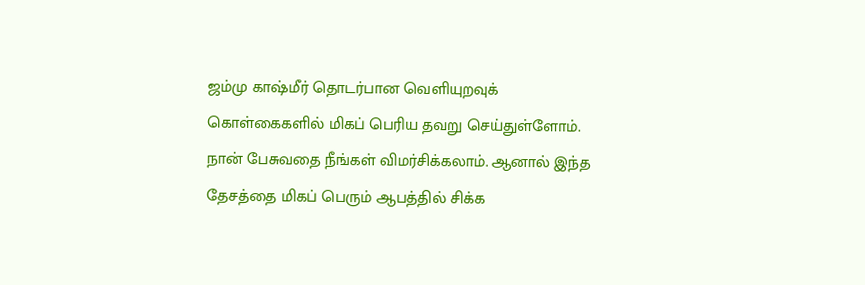ஜம்மு காஷ்மீர் தொடர்பான வெளியுறவுக் கொள்கைகளில் மிகப் பெரிய தவறு செய்துள்ளோம். நான் பேசுவதை நீங்கள் விமர்சிக்கலாம். ஆனால் இந்த தேசத்தை மிகப் பெரும் ஆபத்தில் சிக்க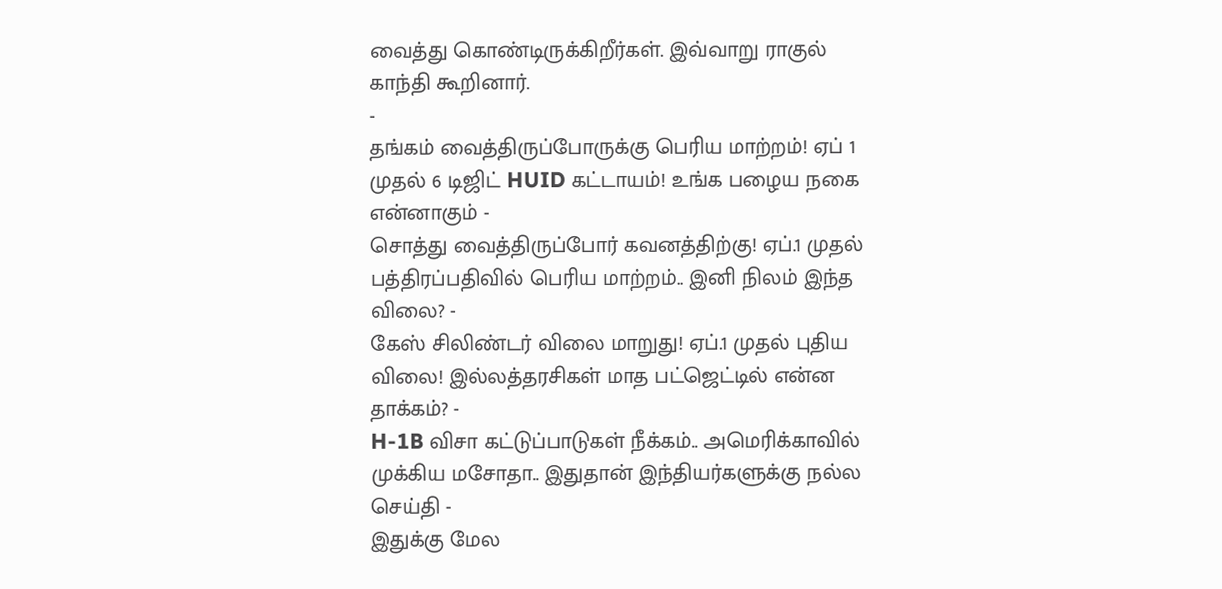வைத்து கொண்டிருக்கிறீர்கள். இவ்வாறு ராகுல் காந்தி கூறினார்.
-
தங்கம் வைத்திருப்போருக்கு பெரிய மாற்றம்! ஏப் 1 முதல் 6 டிஜிட் HUID கட்டாயம்! உங்க பழைய நகை என்னாகும் -
சொத்து வைத்திருப்போர் கவனத்திற்கு! ஏப்.1 முதல் பத்திரப்பதிவில் பெரிய மாற்றம்.. இனி நிலம் இந்த விலை? -
கேஸ் சிலிண்டர் விலை மாறுது! ஏப்.1 முதல் புதிய விலை! இல்லத்தரசிகள் மாத பட்ஜெட்டில் என்ன தாக்கம்? -
H-1B விசா கட்டுப்பாடுகள் நீக்கம்.. அமெரிக்காவில் முக்கிய மசோதா.. இதுதான் இந்தியர்களுக்கு நல்ல செய்தி -
இதுக்கு மேல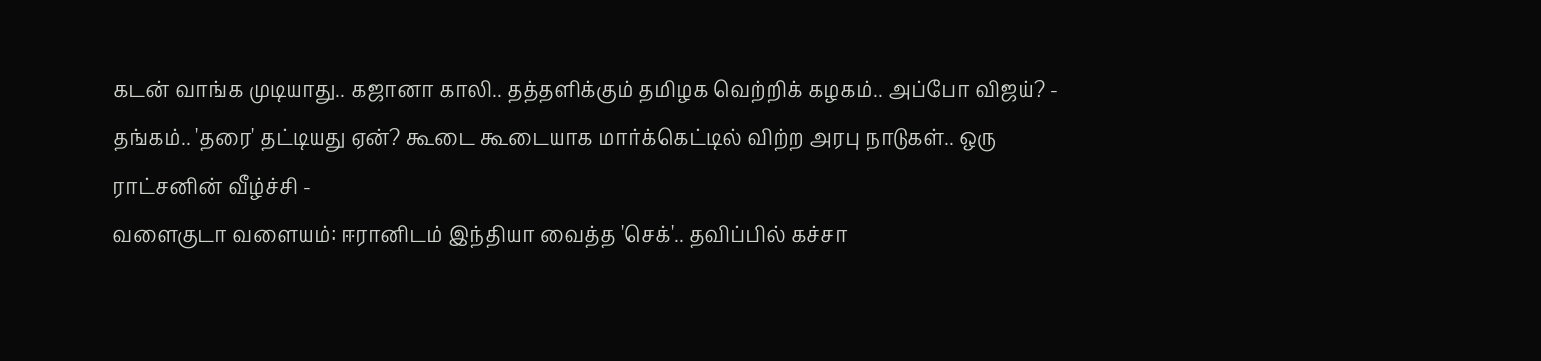கடன் வாங்க முடியாது.. கஜானா காலி.. தத்தளிக்கும் தமிழக வெற்றிக் கழகம்.. அப்போ விஜய்? -
தங்கம்.. 'தரை' தட்டியது ஏன்? கூடை கூடையாக மார்க்கெட்டில் விற்ற அரபு நாடுகள்.. ஒரு ராட்சனின் வீழ்ச்சி -
வளைகுடா வளையம்: ஈரானிடம் இந்தியா வைத்த 'செக்'.. தவிப்பில் கச்சா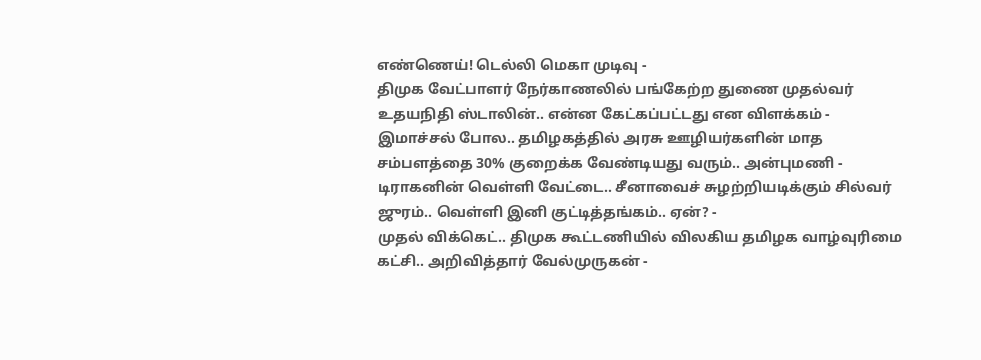எண்ணெய்! டெல்லி மெகா முடிவு -
திமுக வேட்பாளர் நேர்காணலில் பங்கேற்ற துணை முதல்வர் உதயநிதி ஸ்டாலின்.. என்ன கேட்கப்பட்டது என விளக்கம் -
இமாச்சல் போல.. தமிழகத்தில் அரசு ஊழியர்களின் மாத சம்பளத்தை 30% குறைக்க வேண்டியது வரும்.. அன்புமணி -
டிராகனின் வெள்ளி வேட்டை.. சீனாவைச் சுழற்றியடிக்கும் சில்வர் ஜுரம்.. வெள்ளி இனி குட்டித்தங்கம்.. ஏன்? -
முதல் விக்கெட்.. திமுக கூட்டணியில் விலகிய தமிழக வாழ்வுரிமை கட்சி.. அறிவித்தார் வேல்முருகன் -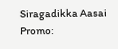Siragadikka Aasai Promo: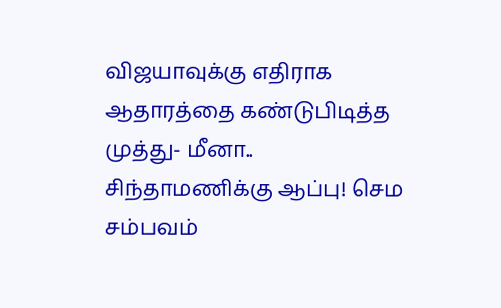விஜயாவுக்கு எதிராக ஆதாரத்தை கண்டுபிடித்த முத்து- மீனா.. சிந்தாமணிக்கு ஆப்பு! செம சம்பவம்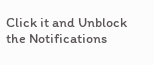Click it and Unblock the Notifications